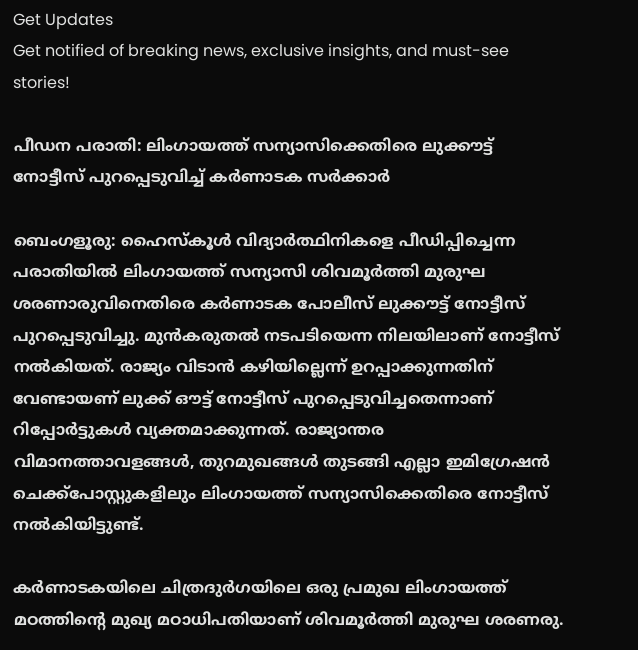Get Updates
Get notified of breaking news, exclusive insights, and must-see stories!

പീഡന പരാതി: ലിംഗായത്ത് സന്യാസിക്കെതിരെ ലുക്കൗട്ട് നോട്ടീസ് പുറപ്പെടുവിച്ച് കർണാടക സർക്കാർ

ബെംഗളൂരു: ഹൈസ്കൂൾ വിദ്യാർത്ഥിനികളെ പീഡിപ്പിച്ചെന്ന പരാതിയിൽ ലിംഗായത്ത് സന്യാസി ശിവമൂർത്തി മുരുഘ ശരണാരുവിനെതിരെ കർണാടക പോലീസ് ലുക്കൗട്ട് നോട്ടീസ് പുറപ്പെടുവിച്ചു. മുൻകരുതൽ നടപടിയെന്ന നിലയിലാണ് നോട്ടീസ് നൽകിയത്. രാജ്യം വിടാൻ കഴിയില്ലെന്ന് ഉറപ്പാക്കുന്നതിന് വേണ്ടായണ് ലുക്ക് ഔട്ട് നോട്ടീസ് പുറപ്പെടുവിച്ചതെന്നാണ് റിപ്പോർട്ടുകള്‍ വ്യക്തമാക്കുന്നത്. രാജ്യാന്തര വിമാനത്താവളങ്ങൾ, തുറമുഖങ്ങൾ തുടങ്ങി എല്ലാ ഇമിഗ്രേഷൻ ചെക്ക്‌പോസ്റ്റുകളിലും ലിംഗായത്ത് സന്യാസിക്കെതിരെ നോട്ടീസ് നൽകിയിട്ടുണ്ട്.

കർണാടകയിലെ ചിത്രദുർഗയിലെ ഒരു പ്രമുഖ ലിംഗായത്ത് മഠത്തിന്റെ മുഖ്യ മഠാധിപതിയാണ് ശിവമൂർത്തി മുരുഘ ശരണരു.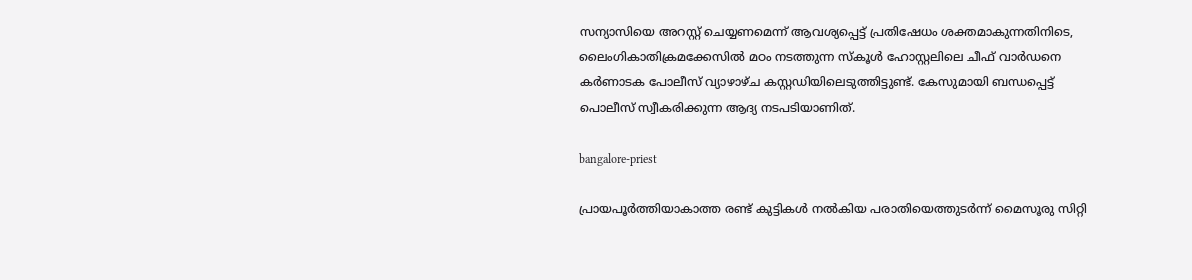സന്യാസിയെ അറസ്റ്റ് ചെയ്യണമെന്ന് ആവശ്യപ്പെട്ട് പ്രതിഷേധം ശക്തമാകുന്നതിനിടെ, ലൈംഗികാതിക്രമക്കേസിൽ മഠം നടത്തുന്ന സ്കൂൾ ഹോസ്റ്റലിലെ ചീഫ് വാർഡനെ കർണാടക പോലീസ് വ്യാഴാഴ്ച കസ്റ്റഡിയിലെടുത്തിട്ടുണ്ട്. കേസുമായി ബന്ധപ്പെട്ട് പൊലീസ് സ്വീകരിക്കുന്ന ആദ്യ നടപടിയാണിത്.

bangalore-priest

പ്രായപൂർത്തിയാകാത്ത രണ്ട് കുട്ടികള്‍ നൽകിയ പരാതിയെത്തുടർന്ന് മൈസൂരു സിറ്റി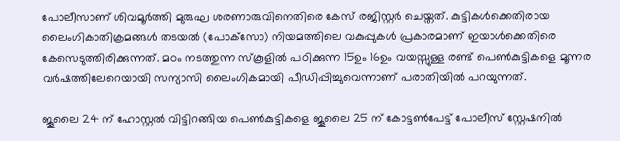പോലീസാണ് ശിവമൂർത്തി മുരുഘ ശരണാരുവിനെതിരെ കേസ് രജിസ്റ്റർ ചെയ്തത്. കുട്ടികൾക്കെതിരായ ലൈംഗികാതിക്രമങ്ങൾ തടയൽ (പോക്‌സോ) നിയമത്തിലെ വകുപ്പുകൾ പ്രകാരമാണ് ഇയാൾക്കെതിരെ കേസെടുത്തിരിക്കുന്നത്. മഠം നടത്തുന്ന സ്‌കൂളിൽ പഠിക്കുന്ന 15ഉം 16ഉം വയസ്സുള്ള രണ്ട് പെൺകുട്ടികളെ മൂന്നര വർഷത്തിലേറെയായി സന്യാസി ലൈംഗികമായി പീഡിപ്പിച്ചുവെന്നാണ് പരാതിയിൽ പറയുന്നത്.

ജൂലൈ 24 ന് ഹോസ്റ്റൽ വിട്ടിറങ്ങിയ പെണ്‍കുട്ടികളെ ജൂലൈ 25 ന് കോട്ടൺപേട്ട് പോലീസ് സ്റ്റേഷനിൽ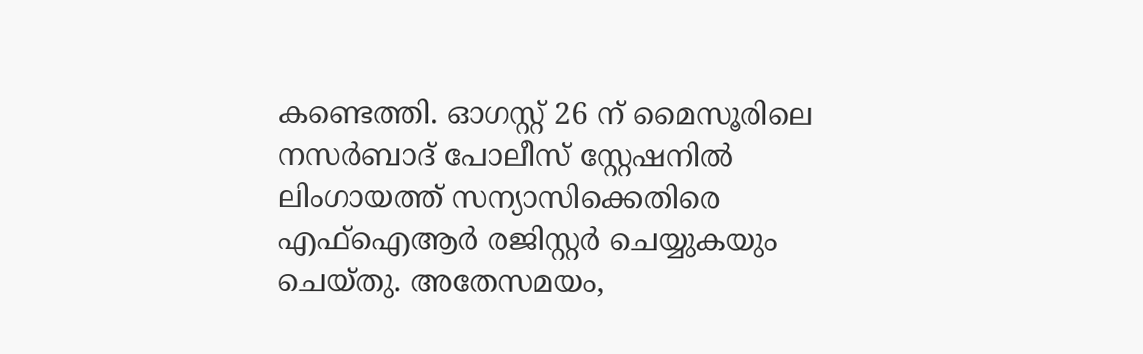കണ്ടെത്തി. ഓഗസ്റ്റ് 26 ന് മൈസൂരിലെ നസർബാദ് പോലീസ് സ്റ്റേഷനിൽ ലിംഗായത്ത് സന്യാസിക്കെതിരെ എഫ്‌ഐആർ രജിസ്റ്റർ ചെയ്യുകയും ചെയ്തു. അതേസമയം,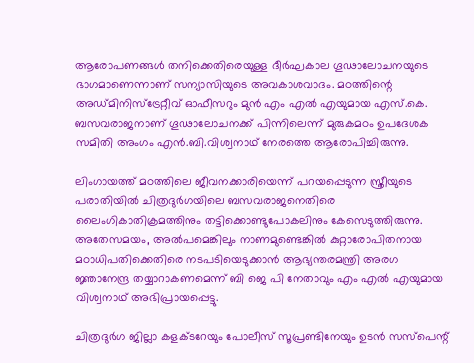ആരോപണങ്ങൾ തനിക്കെതിരെയുള്ള ദീർഘകാല ഗൂഢാലോചനയുടെ ഭാഗമാണെന്നാണ് സന്യാസിയുടെ അവകാശവാദം. മഠത്തിന്റെ അഡ്മിനിസ്‌ട്രേറ്റീവ് ഓഫീസറും മുൻ എം എൽ എയുമായ എസ്.കെ. ബസവരാജനാണ് ഗൂഢാലോചനക്ക് പിന്നിലെന്ന് മുരുകമഠം ഉപദേശക സമിതി അംഗം എൻ.ബി.വിശ്വനാഥ് നേരത്തെ ആരോപിച്ചിരുന്നു.

ലിംഗായത്ത് മഠത്തിലെ ജീവനക്കാരിയെന്ന് പറയപ്പെടുന്ന സ്ത്രീയുടെ പരാതിയിൽ ചിത്രദുർഗയിലെ ബസവരാജനെതിരെ ലൈംഗികാതിക്രമത്തിനും തട്ടിക്കൊണ്ടുപോകലിനും കേസെടുത്തിരുന്നു. അതേസമയം, അൽപമെങ്കിലും നാണമുണ്ടെങ്കിൽ കുറ്റാരോപിതനായ മഠാധിപതിക്കെതിരെ നടപടിയെടുക്കാൻ ആഭ്യന്തരമന്ത്രി അരഗ ജ്ഞാനേന്ദ്ര തയ്യാറാകണമെന്ന് ബി ജെ പി നേതാവും എം എല്‍ എയുമായ വിശ്വനാഥ് അഭിപ്രായപ്പെട്ടു.

ചിത്രദുർഗ ജില്ലാ കളക്ടറേയും പോലീസ് സൂപ്രണ്ടിനേയും ഉടൻ സസ്പെന്റ്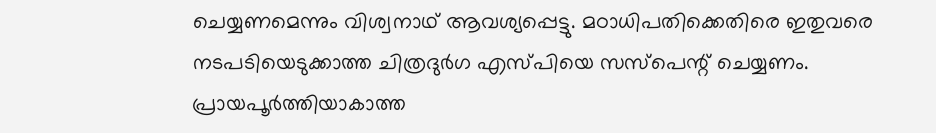ചെയ്യണമെന്നും വിശ്വനാഥ് ആവശ്യപ്പെട്ടു. മഠാധിപതിക്കെതിരെ ഇതുവരെ നടപടിയെടുക്കാത്ത ചിത്രദുർഗ എസ്പിയെ സസ്പെന്റ് ചെയ്യണം. പ്രായപൂർത്തിയാകാത്ത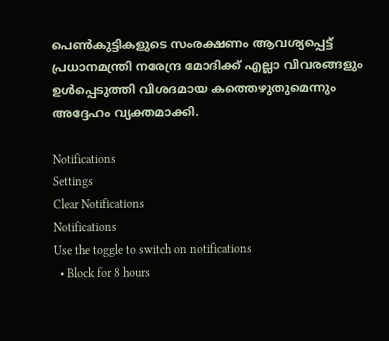പെൺകുട്ടികളുടെ സംരക്ഷണം ആവശ്യപ്പെട്ട് പ്രധാനമന്ത്രി നരേന്ദ്ര മോദിക്ക് എല്ലാ വിവരങ്ങളും ഉൾപ്പെടുത്തി വിശദമായ കത്തെഴുതുമെന്നും അദ്ദേഹം വ്യക്തമാക്കി.

Notifications
Settings
Clear Notifications
Notifications
Use the toggle to switch on notifications
  • Block for 8 hours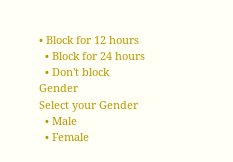• Block for 12 hours
  • Block for 24 hours
  • Don't block
Gender
Select your Gender
  • Male
  • Female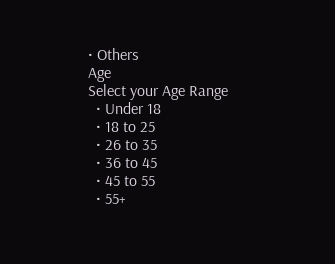• Others
Age
Select your Age Range
  • Under 18
  • 18 to 25
  • 26 to 35
  • 36 to 45
  • 45 to 55
  • 55+